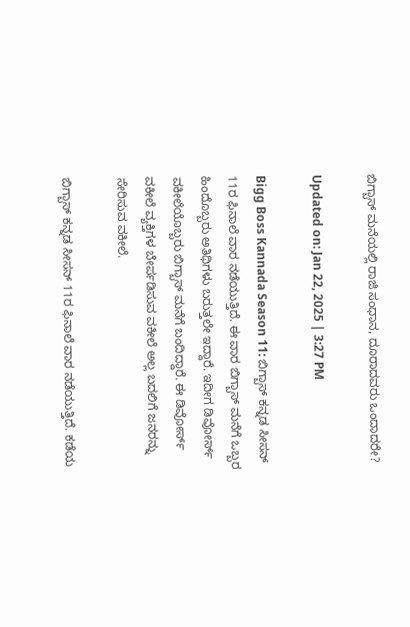ಬಿಗ್ಬಾಸ್ ಮನೆಯಲ್ಲಿ ರಾಜಿ ಸಂಧಾನ, ದೂರಾದವರು ಒಂದಾದರೇ?

Updated on: Jan 22, 2025 | 3:27 PM

Bigg Boss Kannada Season 11: ಬಿಗ್ಬಾಸ್ ಕನ್ನಡ ಸೀಸನ್ 11ರ ಫಿನಾಲೆ ವಾರ ನಡೆಯುತ್ತಿದೆ. ಈ ವಾರ ಬಿಗ್ಬಾಸ್ ಮನೆಗೆ ಒಬ್ಬರ ಹಿಂದೊಬ್ಬರು ಅತಿಥಿಗಳು ಬರುತ್ತಲೇ ಇದ್ದಾರೆ. ಇದೀಗ ಡಿವೋರ್ಸ್ ವಕೀಲೆಯೊಬ್ಬರು ಬಿಗ್ಬಾಸ್ ಮನೆಗೆ ಬಂದಿದ್ದಾರೆ. ಈ ಡಿವೋರ್ಸ್ ವಕೀಲೆ ವ್ಯಕ್ತಿಗಳ ಬೇರ್ಪಡಿಸುವ ವಕೀಲೆ ಅಲ್ಲ ಬದಲಿಗೆ ಜನರನ್ನು ಸೇರಿಸುವ ವಕೀಲೆ.

ಬಿಗ್ಬಾಸ್ ಕನ್ನಡ ಸೀಸನ್ 11ರ ಫಿನಾಲೆ ವಾರ ನಡೆಯುತ್ತಿದೆ. ಕಡೆಯ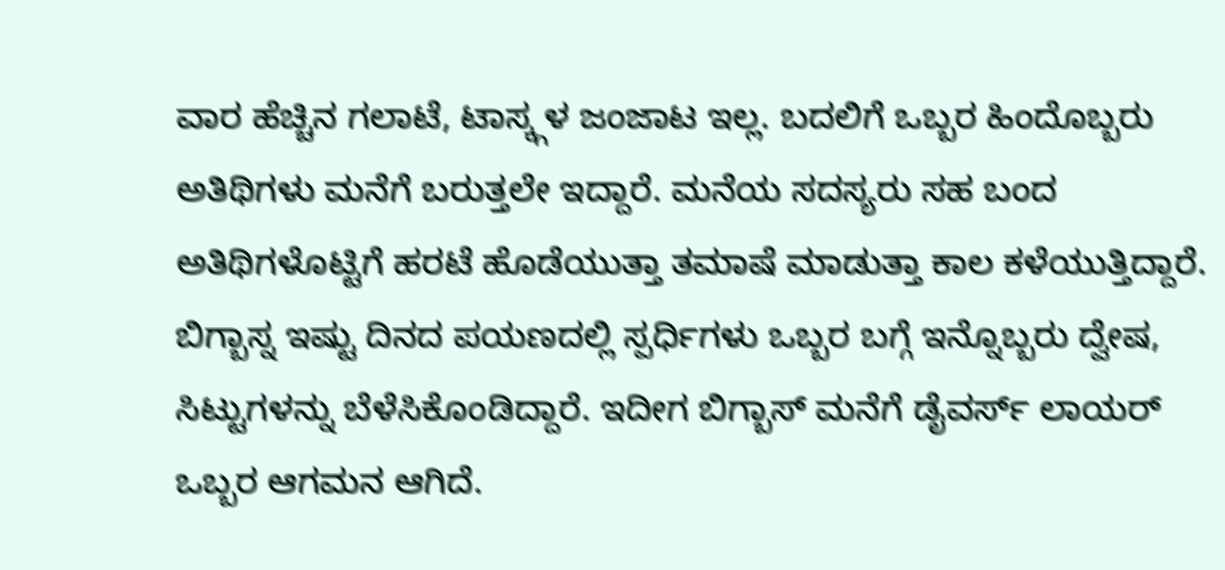ವಾರ ಹೆಚ್ಚಿನ ಗಲಾಟೆ, ಟಾಸ್ಕ್ಗಳ ಜಂಜಾಟ ಇಲ್ಲ. ಬದಲಿಗೆ ಒಬ್ಬರ ಹಿಂದೊಬ್ಬರು ಅತಿಥಿಗಳು ಮನೆಗೆ ಬರುತ್ತಲೇ ಇದ್ದಾರೆ. ಮನೆಯ ಸದಸ್ಯರು ಸಹ ಬಂದ ಅತಿಥಿಗಳೊಟ್ಟಿಗೆ ಹರಟೆ ಹೊಡೆಯುತ್ತಾ ತಮಾಷೆ ಮಾಡುತ್ತಾ ಕಾಲ ಕಳೆಯುತ್ತಿದ್ದಾರೆ. ಬಿಗ್ಬಾಸ್ನ ಇಷ್ಟು ದಿನದ ಪಯಣದಲ್ಲಿ ಸ್ಪರ್ಧಿಗಳು ಒಬ್ಬರ ಬಗ್ಗೆ ಇನ್ನೊಬ್ಬರು ದ್ವೇಷ, ಸಿಟ್ಟುಗಳನ್ನು ಬೆಳೆಸಿಕೊಂಡಿದ್ದಾರೆ. ಇದೀಗ ಬಿಗ್ಬಾಸ್ ಮನೆಗೆ ಡೈವರ್ಸ್ ಲಾಯರ್ ಒಬ್ಬರ ಆಗಮನ ಆಗಿದೆ.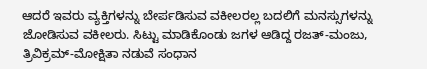ಆದರೆ ಇವರು ವ್ಯಕ್ತಿಗಳನ್ನು ಬೇರ್ಪಡಿಸುವ ವಕೀಲರಲ್ಲ ಬದಲಿಗೆ ಮನಸ್ಸುಗಳನ್ನು ಜೋಡಿಸುವ ವಕೀಲರು. ಸಿಟ್ಟು ಮಾಡಿಕೊಂಡು ಜಗಳ ಆಡಿದ್ದ ರಜತ್-ಮಂಜು, ತ್ರಿವಿಕ್ರಮ್-ಮೋಕ್ಷಿತಾ ನಡುವೆ ಸಂಧಾನ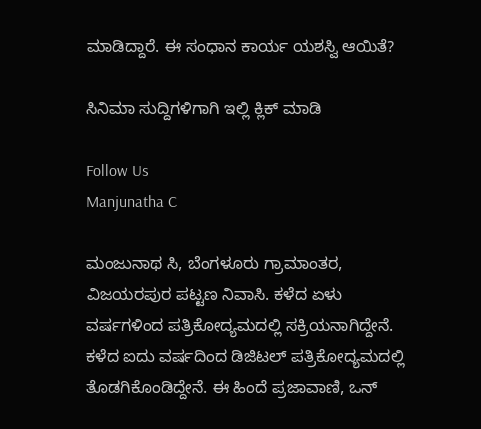ಮಾಡಿದ್ದಾರೆ. ಈ ಸಂಧಾನ ಕಾರ್ಯ ಯಶಸ್ವಿ ಆಯಿತೆ?

ಸಿನಿಮಾ ಸುದ್ದಿಗಳಿಗಾಗಿ ಇಲ್ಲಿ ಕ್ಲಿಕ್ ಮಾಡಿ

Follow Us
Manjunatha C

ಮಂಜುನಾಥ ಸಿ, ಬೆಂಗಳೂರು ಗ್ರಾಮಾಂತರ, ವಿಜಯರಪುರ ಪಟ್ಟಣ ನಿವಾಸಿ. ಕಳೆದ ಏಳು ವರ್ಷಗಳಿಂದ ಪತ್ರಿಕೋದ್ಯಮದಲ್ಲಿ ಸಕ್ರಿಯನಾಗಿದ್ದೇನೆ. ಕಳೆದ ಐದು ವರ್ಷದಿಂದ ಡಿಜಿಟಲ್ ಪತ್ರಿಕೋದ್ಯಮದಲ್ಲಿ ತೊಡಗಿಕೊಂಡಿದ್ದೇನೆ. ಈ ಹಿಂದೆ ಪ್ರಜಾವಾಣಿ, ಒನ್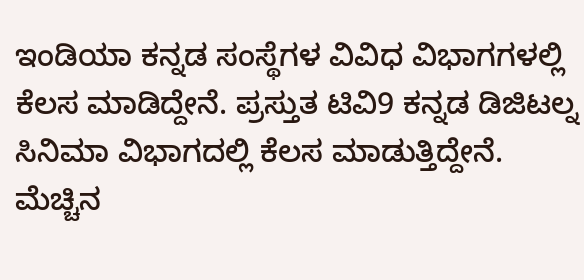ಇಂಡಿಯಾ ಕನ್ನಡ ಸಂಸ್ಥೆಗಳ ವಿವಿಧ ವಿಭಾಗಗಳಲ್ಲಿ ಕೆಲಸ ಮಾಡಿದ್ದೇನೆ. ಪ್ರಸ್ತುತ ಟಿವಿ9 ಕನ್ನಡ ಡಿಜಿಟಲ್ನ ಸಿನಿಮಾ ವಿಭಾಗದಲ್ಲಿ ಕೆಲಸ ಮಾಡುತ್ತಿದ್ದೇನೆ. ಮೆಚ್ಚಿನ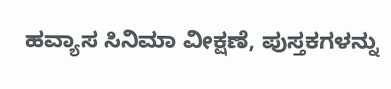ಹವ್ಯಾಸ ಸಿನಿಮಾ ವೀಕ್ಷಣೆ, ಪುಸ್ತಕಗಳನ್ನು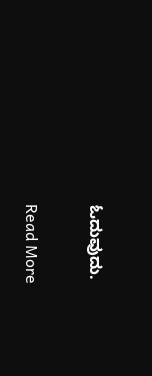ಓದುವುದು.

Read More